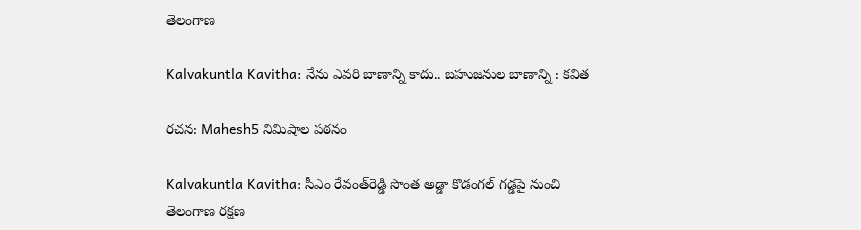తెలంగాణ

Kalvakuntla Kavitha: నేను ఎవరి బాణాన్ని కాదు.. బహుజనుల బాణాన్ని : కవిత

రచన: Mahesh5 నిమిషాల పఠనం

Kalvakuntla Kavitha: సీఎం రేవంత్‌రెడ్డి సొంత అడ్డా కొడంగల్‌ గడ్డపై నుంచి తెలంగాణ రక్షణ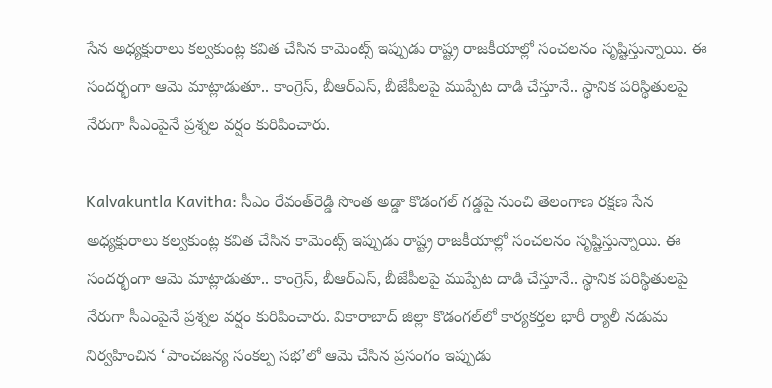సేన అధ్యక్షురాలు కల్వకుంట్ల కవిత చేసిన కామెంట్స్ ఇప్పుడు రాష్ట్ర రాజకీయాల్లో సంచలనం సృష్టిస్తున్నాయి. ఈ సందర్భంగా ఆమె మాట్లాడుతూ.. కాంగ్రెస్, బీఆర్ఎస్, బీజేపీలపై ముప్పేట దాడి చేస్తూనే.. స్థానిక పరిస్థితులపై నేరుగా సీఎంపైనే ప్రశ్నల వర్షం కురిపించారు.

Kalvakuntla Kavitha: సీఎం రేవంత్‌రెడ్డి సొంత అడ్డా కొడంగల్‌ గడ్డపై నుంచి తెలంగాణ రక్షణ సేన అధ్యక్షురాలు కల్వకుంట్ల కవిత చేసిన కామెంట్స్ ఇప్పుడు రాష్ట్ర రాజకీయాల్లో సంచలనం సృష్టిస్తున్నాయి. ఈ సందర్భంగా ఆమె మాట్లాడుతూ.. కాంగ్రెస్, బీఆర్ఎస్, బీజేపీలపై ముప్పేట దాడి చేస్తూనే.. స్థానిక పరిస్థితులపై నేరుగా సీఎంపైనే ప్రశ్నల వర్షం కురిపించారు. వికారాబాద్‌ జిల్లా కొడంగల్‌లో కార్యకర్తల భారీ ర్యాలీ నడుమ నిర్వహించిన ‘పాంచజన్య సంకల్ప సభ’లో ఆమె చేసిన ప్రసంగం ఇప్పుడు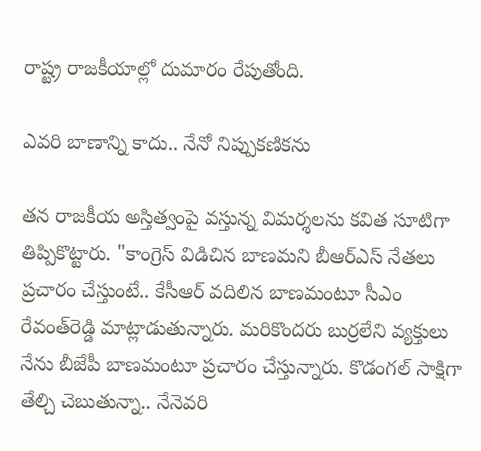రాష్ట్ర రాజకీయాల్లో దుమారం రేపుతోంది.

ఎవరి బాణాన్ని కాదు.. నేనో నిప్పుకణికను

తన రాజకీయ అస్తిత్వంపై వస్తున్న విమర్శలను కవిత సూటిగా తిప్పికొట్టారు. "కాంగ్రెస్‌ విడిచిన బాణమని బీఆర్‌ఎస్‌ నేతలు ప్రచారం చేస్తుంటే.. కేసీఆర్‌ వదిలిన బాణమంటూ సీఎం రేవంత్‌రెడ్డి మాట్లాడుతున్నారు. మరికొందరు బుర్రలేని వ్యక్తులు నేను బీజేపీ బాణమంటూ ప్రచారం చేస్తున్నారు. కొడంగల్‌ సాక్షిగా తేల్చి చెబుతున్నా.. నేనెవరి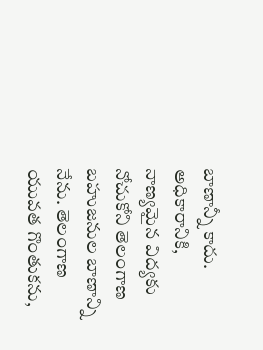బాణాన్నీ కాదు. అధికారానికి, నాణ్యమైన విద్యకు నోచుకోని తెలంగాణ బహుజనుల బాణాన్ని నేను. తెలంగాణ యువత గొంతుకను,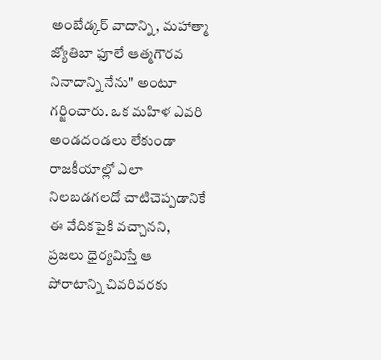అంబేడ్కర్‌ వాదాన్ని, మహాత్మా జ్యోతిబా ఫూలే ఆత్మగౌరవ నినాదాన్ని నేను" అంటూ గర్జించారు. ఒక మహిళ ఎవరి అండదండలు లేకుండా రాజకీయాల్లో ఎలా నిలబడగలదో చాటిచెప్పడానికే ఈ వేదికపైకి వచ్చానని, ప్రజలు ధైర్యమిస్తే ఆ పోరాటాన్ని చివరివరకు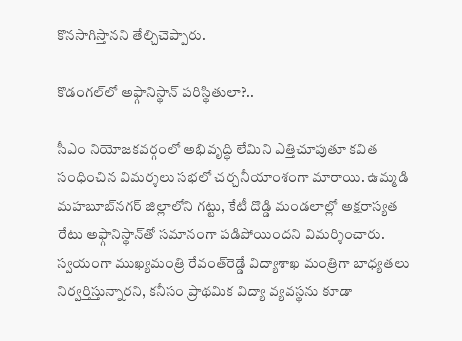కొనసాగిస్తానని తేల్చిచెప్పారు.

కొడంగల్‌లో అఫ్గానిస్థాన్ పరిస్థితులా?..

సీఎం నియోజకవర్గంలో అభివృద్ధి లేమిని ఎత్తిచూపుతూ కవిత సంధించిన విమర్శలు సభలో చర్చనీయాంశంగా మారాయి. ఉమ్మడి మహబూబ్‌నగర్‌ జిల్లాలోని గట్టు, కేటీ దొడ్డి మండలాల్లో అక్షరాస్యత రేటు అఫ్గానిస్థాన్‌తో సమానంగా పడిపోయిందని విమర్శించారు. స్వయంగా ముఖ్యమంత్రి రేవంత్‌రెడ్డే విద్యాశాఖ మంత్రిగా బాధ్యతలు నిర్వర్తిస్తున్నారని, కనీసం ప్రాథమిక విద్యా వ్యవస్థను కూడా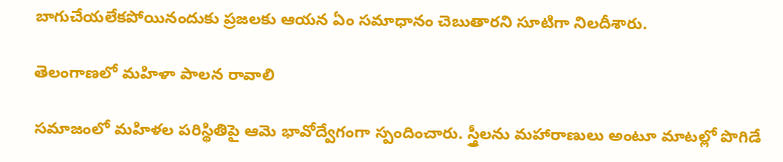బాగుచేయలేకపోయినందుకు ప్రజలకు ఆయన ఏం సమాధానం చెబుతారని సూటిగా నిలదీశారు.

తెలంగాణలో మహిళా పాలన రావాలి

సమాజంలో మహిళల పరిస్థితిపై ఆమె భావోద్వేగంగా స్పందించారు. స్త్రీలను మహారాణులు అంటూ మాటల్లో పొగిడే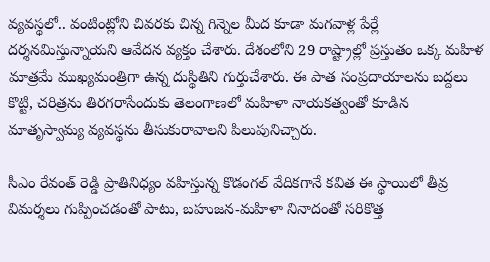వ్యవస్థలో.. వంటింట్లోని చివరకు చిన్న గిన్నెల మీద కూడా మగవాళ్ల పేర్లే దర్శనమిస్తున్నాయని ఆవేదన వ్యక్తం చేశారు. దేశంలోని 29 రాష్ట్రాల్లో ప్రస్తుతం ఒక్క మహిళ మాత్రమే ముఖ్యమంత్రిగా ఉన్న దుస్థితిని గుర్తుచేశారు. ఈ పాత సంప్రదాయాలను బద్దలు కొట్టి, చరిత్రను తిరగరాసేందుకు తెలంగాణలో మహిళా నాయకత్వంతో కూడిన మాతృస్వామ్య వ్యవస్థను తీసుకురావాలని పిలుపునిచ్చారు.

సీఎం రేవంత్ రెడ్డి ప్రాతినిధ్యం వహిస్తున్న కొడంగల్‌ వేదికగానే కవిత ఈ స్థాయిలో తీవ్ర విమర్శలు గుప్పించడంతో పాటు, బహుజన-మహిళా నినాదంతో సరికొత్త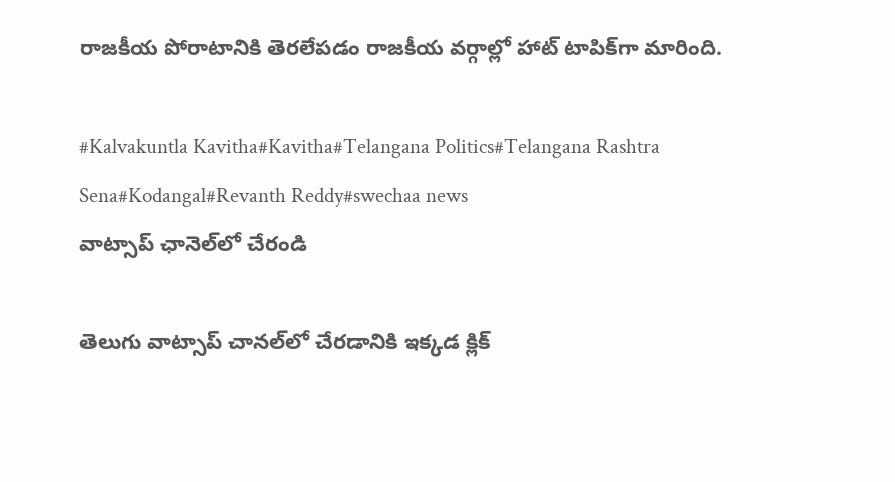రాజకీయ పోరాటానికి తెరలేపడం రాజకీయ వర్గాల్లో హాట్ టాపిక్‌గా మారింది.

#Kalvakuntla Kavitha#Kavitha#Telangana Politics#Telangana Rashtra Sena#Kodangal#Revanth Reddy#swechaa news
వాట్సాప్ ఛానెల్‌లో చేరండి

తెలుగు వాట్సాప్ చానల్‌లో చేరడానికి ఇక్కడ క్లిక్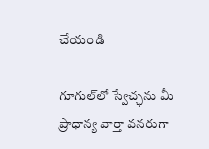చేయండి

గూగుల్‌లో స్వేచ్ఛను మీ ప్రాధాన్య వార్తా వనరుగా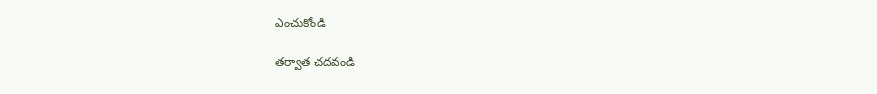ఎంచుకోండి

తర్వాత చదవండి